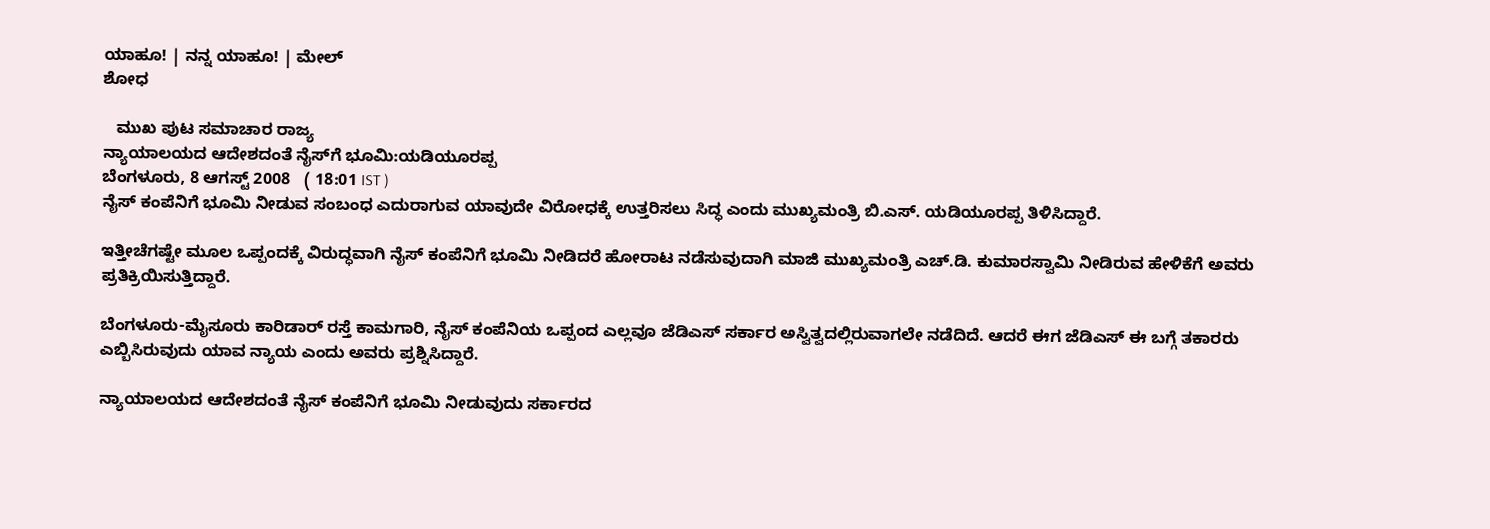ಯಾಹೂ! | ನನ್ನ ಯಾಹೂ! | ಮೇಲ್
ಶೋಧ

   ಮುಖ ಪುಟ ಸಮಾಚಾರ ರಾಜ್ಯ
ನ್ಯಾಯಾಲಯದ ಆದೇಶದಂತೆ ನೈಸ್‌ಗೆ ಭೂಮಿ:ಯಡಿಯೂರಪ್ಪ
ಬೆಂಗಳೂರು, 8 ಆಗಸ್ಟ್ 2008   ( 18:01 IST )
ನೈಸ್ ಕಂಪೆನಿಗೆ ಭೂಮಿ ನೀಡುವ ಸಂಬಂಧ ಎದುರಾಗುವ ಯಾವುದೇ ವಿರೋಧಕ್ಕೆ ಉತ್ತರಿಸಲು ಸಿದ್ಧ ಎಂದು ಮುಖ್ಯಮಂತ್ರಿ ಬಿ.ಎಸ್. ಯಡಿಯೂರಪ್ಪ ತಿಳಿಸಿದ್ದಾರೆ.

ಇತ್ತೀಚೆಗಷ್ಟೇ ಮೂಲ ಒಪ್ಪಂದಕ್ಕೆ ವಿರುದ್ಧವಾಗಿ ನೈಸ್ ಕಂಪೆನಿಗೆ ಭೂಮಿ ನೀಡಿದರೆ ಹೋರಾಟ ನಡೆಸುವುದಾಗಿ ಮಾಜಿ ಮುಖ್ಯಮಂತ್ರಿ ಎಚ್.ಡಿ. ಕುಮಾರಸ್ವಾಮಿ ನೀಡಿರುವ ಹೇಳಿಕೆಗೆ ಅವರು ಪ್ರತಿಕ್ರಿಯಿಸುತ್ತಿದ್ದಾರೆ.

ಬೆಂಗಳೂರು-ಮೈಸೂರು ಕಾರಿಡಾರ್ ರಸ್ತೆ ಕಾಮಗಾರಿ, ನೈಸ್ ಕಂಪೆನಿಯ ಒಪ್ಪಂದ ಎಲ್ಲವೂ ಜೆಡಿಎಸ್ ಸರ್ಕಾರ ಅಸ್ವಿತ್ವದಲ್ಲಿರುವಾಗಲೇ ನಡೆದಿದೆ. ಆದರೆ ಈಗ ಜೆಡಿಎಸ್ ಈ ಬಗ್ಗೆ ತಕಾರರು ಎಬ್ಬಿಸಿರುವುದು ಯಾವ ನ್ಯಾಯ ಎಂದು ಅವರು ಪ್ರಶ್ನಿಸಿದ್ದಾರೆ.

ನ್ಯಾಯಾಲಯದ ಆದೇಶದಂತೆ ನೈಸ್ ಕಂಪೆನಿಗೆ ಭೂಮಿ ನೀಡುವುದು ಸರ್ಕಾರದ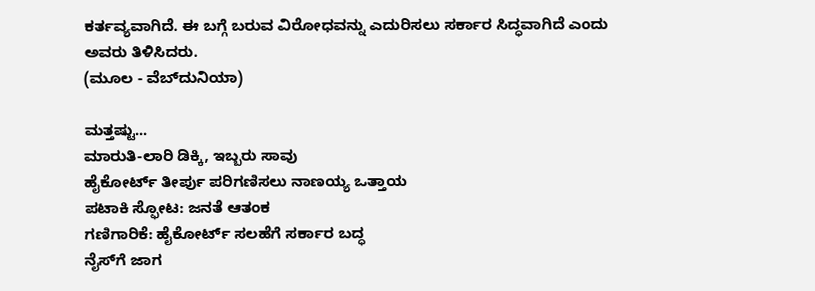ಕರ್ತವ್ಯವಾಗಿದೆ. ಈ ಬಗ್ಗೆ ಬರುವ ವಿರೋಧವನ್ನು ಎದುರಿಸಲು ಸರ್ಕಾರ ಸಿದ್ಧವಾಗಿದೆ ಎಂದು ಅವರು ತಿಳಿಸಿದರು.
(ಮೂಲ - ವೆಬ್‌ದುನಿಯಾ)

ಮತ್ತಷ್ಟು...
ಮಾರುತಿ-ಲಾರಿ ಡಿಕ್ಕಿ, ಇಬ್ಬರು ಸಾವು
ಹೈಕೋರ್ಟ್ ತೀರ್ಪು ಪರಿಗಣಿಸಲು ನಾಣಯ್ಯ ಒತ್ತಾಯ
ಪಟಾಕಿ ಸ್ಫೋಟ: ಜನತೆ ಆತಂಕ
ಗಣಿಗಾರಿಕೆ: ಹೈಕೋರ್ಟ್ ಸಲಹೆಗೆ ಸರ್ಕಾರ ಬದ್ಧ
ನೈಸ್‌ಗೆ ಜಾಗ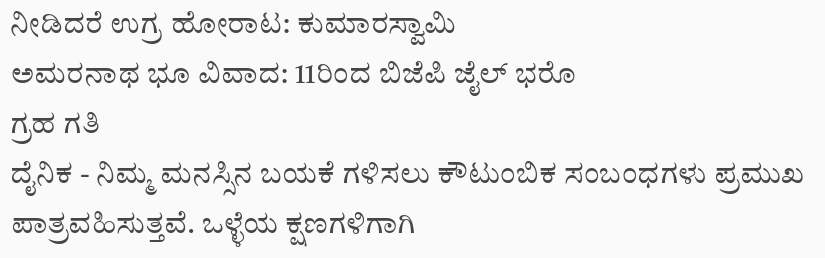ನೀಡಿದರೆ ಉಗ್ರ ಹೋರಾಟ: ಕುಮಾರಸ್ವಾಮಿ
ಅಮರನಾಥ ಭೂ ವಿವಾದ: 11ರಿಂದ ಬಿಜೆಪಿ ಜೈಲ್ ಭರೊ
ಗ್ರಹ ಗತಿ
ದೈನಿಕ - ನಿಮ್ಮ ಮನಸ್ಸಿನ ಬಯಕೆ ಗಳಿಸಲು ಕೌಟುಂಬಿಕ ಸಂಬಂಧಗಳು ಪ್ರಮುಖ ಪಾತ್ರವಹಿಸುತ್ತವೆ. ಒಳ್ಳೆಯ ಕ್ಷಣಗಳಿಗಾಗಿ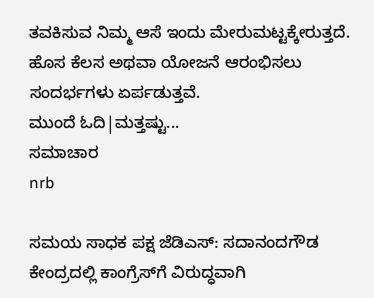ತವಕಿಸುವ ನಿಮ್ಮ ಆಸೆ ಇಂದು ಮೇರುಮಟ್ಟಕ್ಕೇರುತ್ತದೆ. ಹೊಸ ಕೆಲಸ ಅಥವಾ ಯೋಜನೆ ಆರಂಭಿಸಲು ಸಂದರ್ಭಗಳು ಏರ್ಪಡುತ್ತವೆ.
ಮುಂದೆ ಓದಿ|ಮತ್ತಷ್ಟು...
ಸಮಾಚಾರ
nrb

ಸಮಯ ಸಾಧಕ ಪಕ್ಷ ಜೆಡಿಎಸ್: ಸದಾನಂದಗೌಡ
ಕೇಂದ್ರದಲ್ಲಿ ಕಾಂಗ್ರೆಸ್‌ಗೆ ವಿರುದ್ಧವಾಗಿ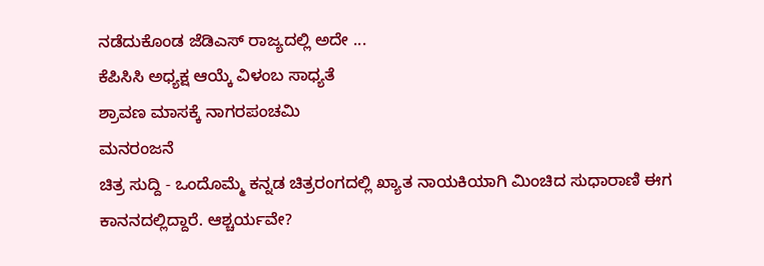ನಡೆದುಕೊಂಡ ಜೆಡಿಎಸ್ ರಾಜ್ಯದಲ್ಲಿ ಅದೇ ...
ಕೆಪಿಸಿಸಿ ಅಧ್ಯಕ್ಷ ಆಯ್ಕೆ ವಿಳಂಬ ಸಾಧ್ಯತೆ
ಶ್ರಾವಣ ಮಾಸಕ್ಕೆ ನಾಗರಪಂಚಮಿ
ಮನರಂಜನೆ
ಚಿತ್ರ ಸುದ್ದಿ - ಒಂದೊಮ್ಮೆ ಕನ್ನಡ ಚಿತ್ರರಂಗದಲ್ಲಿ ಖ್ಯಾತ ನಾಯಕಿಯಾಗಿ ಮಿಂಚಿದ ಸುಧಾರಾಣಿ ಈಗ ಕಾನನದಲ್ಲಿದ್ದಾರೆ. ಆಶ್ಚರ್ಯವೇ?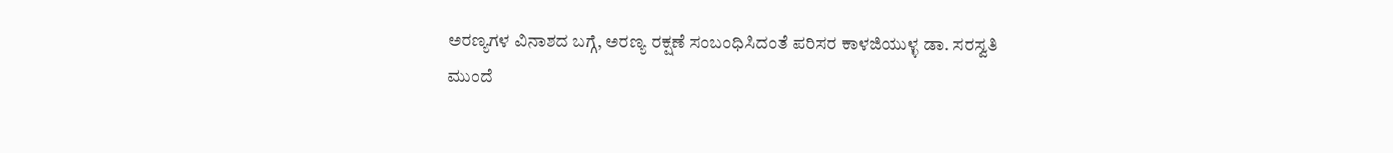ಅರಣ್ಯಗಳ ವಿನಾಶದ ಬಗ್ಗೆ, ಅರಣ್ಯ ರಕ್ಷಣೆ ಸಂಬಂಧಿಸಿದಂತೆ ಪರಿಸರ ಕಾಳಜಿಯುಳ್ಳ ಡಾ. ಸರಸ್ವತಿ
ಮುಂದೆ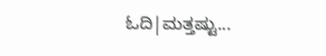ಓದಿ|ಮತ್ತಷ್ಟು...